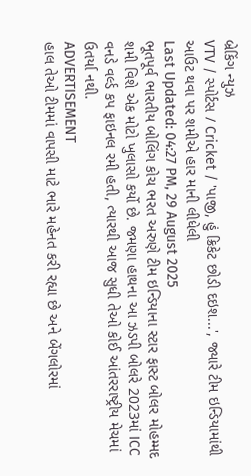બ્રેકિંગ ન્યુઝ
VTV / સ્પોર્ટસ / Cricket / 'પાજી, હું ક્રિકેટ છોડી દઇશ...', જ્યારે ટીમ ઇન્ડિયામાંથી આઉટ થવા પર શમીએ હાર માની લીધેલી
Last Updated: 04:27 PM, 29 August 2025
ભૂતપૂર્વ ભારતીય બોલિંગ કોચ ભરત અરુણે ટીમ ઇન્ડિયાના સ્ટાર ફાસ્ટ બોલર મોહમ્મદ શમી વિશે એક મોટો ખુલાસો કર્યો છે. જમણા હાથના આ ઝડપી બોલરે 2023માં ICC વનડે વર્લ્ડ કપ ફાઇનલ રમી હતી, ત્યારથી આજ સુધી તેઓ કોઈ આંતરરાષ્ટ્રીય મેચમાં ઉતર્યા નથી.
ADVERTISEMENT
હાલ તેઓ ટીમમાં વાપસી માટે ભારે મહેનત કરી રહ્યા છે અને બેંગલોરમાં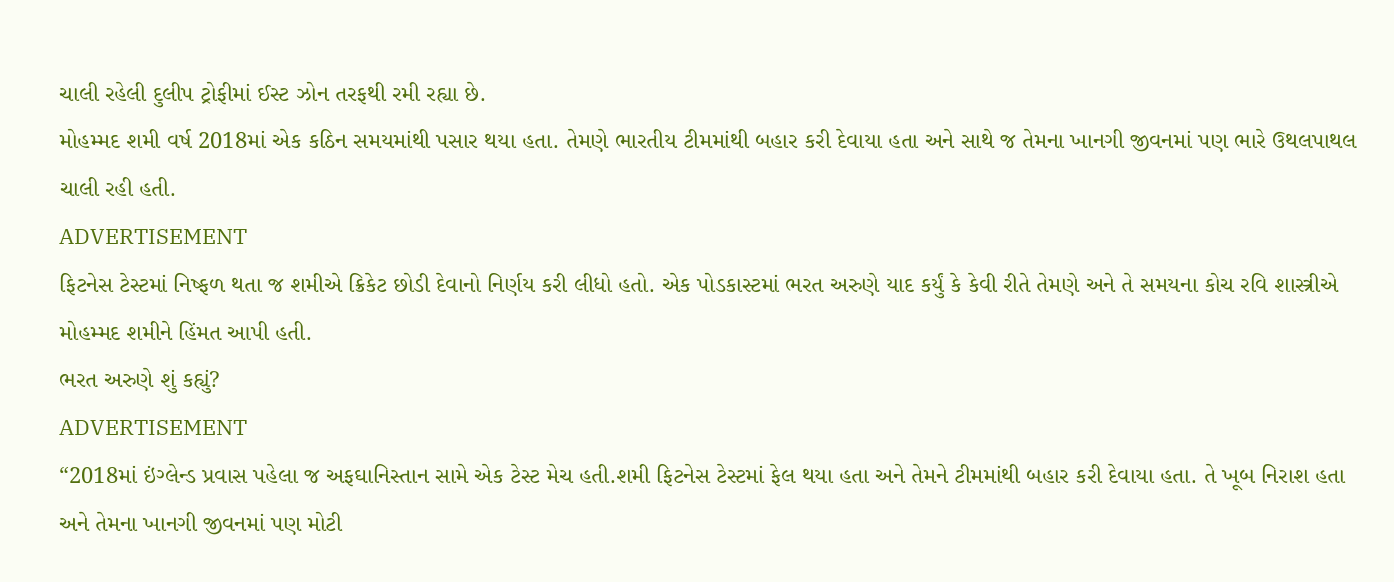ચાલી રહેલી દુલીપ ટ્રોફીમાં ઈસ્ટ ઝોન તરફથી રમી રહ્યા છે.
મોહમ્મદ શમી વર્ષ 2018માં એક કઠિન સમયમાંથી પસાર થયા હતા. તેમણે ભારતીય ટીમમાંથી બહાર કરી દેવાયા હતા અને સાથે જ તેમના ખાનગી જીવનમાં પણ ભારે ઉથલપાથલ ચાલી રહી હતી.
ADVERTISEMENT
ફિટનેસ ટેસ્ટમાં નિષ્ફળ થતા જ શમીએ ક્રિકેટ છોડી દેવાનો નિર્ણય કરી લીધો હતો. એક પોડકાસ્ટમાં ભરત અરુણે યાદ કર્યું કે કેવી રીતે તેમણે અને તે સમયના કોચ રવિ શાસ્ત્રીએ મોહમ્મદ શમીને હિંમત આપી હતી.
ભરત અરુણે શું કહ્યું?
ADVERTISEMENT
“2018માં ઇંગ્લેન્ડ પ્રવાસ પહેલા જ અફઘાનિસ્તાન સામે એક ટેસ્ટ મેચ હતી.શમી ફિટનેસ ટેસ્ટમાં ફેલ થયા હતા અને તેમને ટીમમાંથી બહાર કરી દેવાયા હતા. તે ખૂબ નિરાશ હતા અને તેમના ખાનગી જીવનમાં પણ મોટી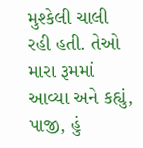મુશ્કેલી ચાલી રહી હતી. તેઓ મારા રૂમમાં આવ્યા અને કહ્યું, પાજી, હું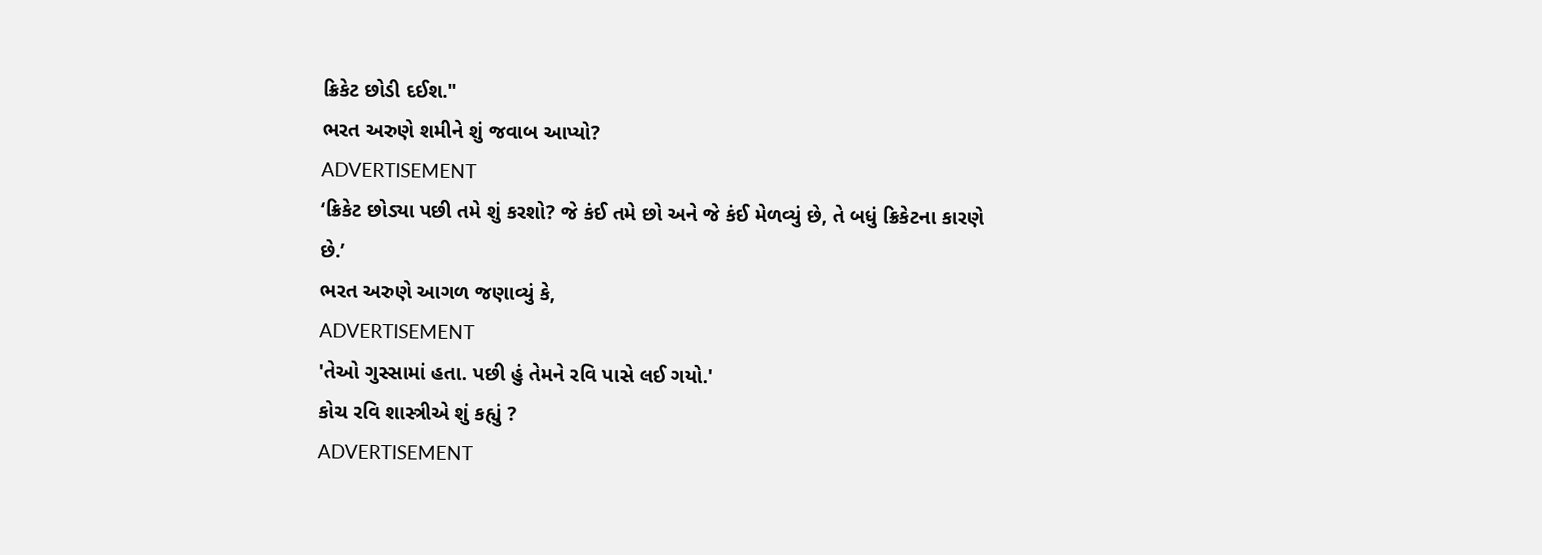ક્રિકેટ છોડી દઈશ."
ભરત અરુણે શમીને શું જવાબ આપ્યો?
ADVERTISEMENT
‘ક્રિકેટ છોડ્યા પછી તમે શું કરશો? જે કંઈ તમે છો અને જે કંઈ મેળવ્યું છે, તે બધું ક્રિકેટના કારણે છે.’
ભરત અરુણે આગળ જણાવ્યું કે,
ADVERTISEMENT
'તેઓ ગુસ્સામાં હતા. પછી હું તેમને રવિ પાસે લઈ ગયો.'
કોચ રવિ શાસ્ત્રીએ શું કહ્યું ?
ADVERTISEMENT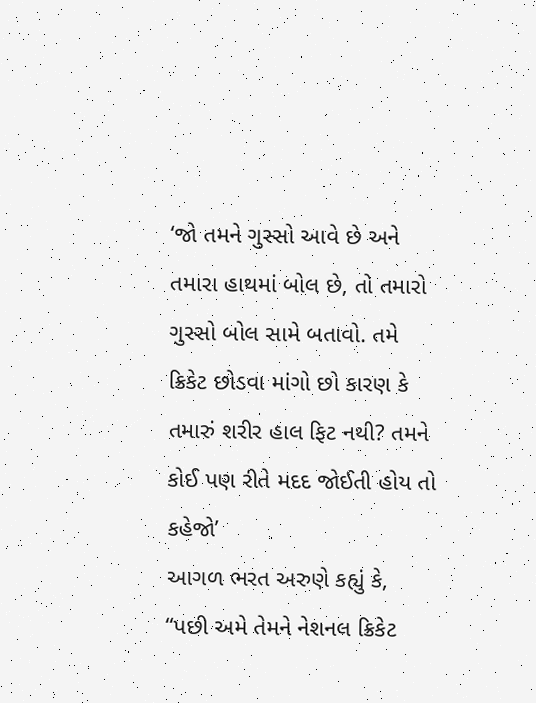‘જો તમને ગુસ્સો આવે છે અને તમારા હાથમાં બોલ છે, તો તમારો ગુસ્સો બોલ સામે બતાવો. તમે ક્રિકેટ છોડવા માંગો છો કારણ કે તમારું શરીર હાલ ફિટ નથી? તમને કોઈ પણ રીતે મદદ જોઈતી હોય તો કહેજો’
આગળ ભરત અરુણે કહ્યું કે,
“પછી અમે તેમને નેશનલ ક્રિકેટ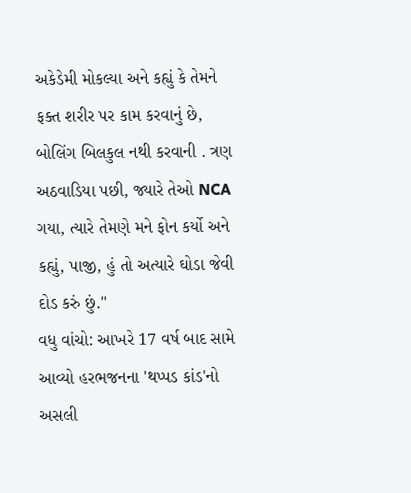અકેડેમી મોકલ્યા અને કહ્યું કે તેમને ફક્ત શરીર પર કામ કરવાનું છે, બોલિંગ બિલકુલ નથી કરવાની . ત્રણ અઠવાડિયા પછી, જ્યારે તેઓ NCA ગયા, ત્યારે તેમણે મને ફોન કર્યો અને કહ્યું, પાજી, હું તો અત્યારે ઘોડા જેવી દોડ કરું છું."
વધુ વાંચો: આખરે 17 વર્ષ બાદ સામે આવ્યો હરભજનના 'થપ્પડ કાંડ'નો અસલી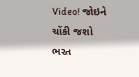Video! જોઇને ચોંકી જશો
ભરત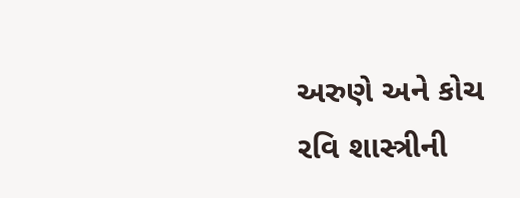અરુણે અને કોચ રવિ શાસ્ત્રીની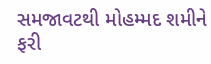સમજાવટથી મોહમ્મદ શમીને ફરી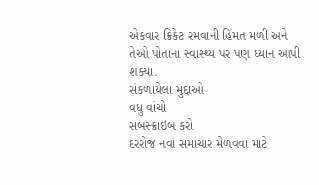એકવાર ક્રિકેટ રમવાની હિંમત મળી અને તેઓ પોતાના સ્વાસ્થ્ય પર પણ ધ્યાન આપી શક્યા.
સંકળાયેલા મુદ્દાઓ
વધુ વાંચો
સબસ્ક્રાઇબ કરો
દરરોજ નવા સમાચાર મેળવવા માટે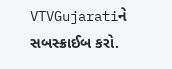VTVGujaratiને સબસ્ક્રાઈબ કરો.